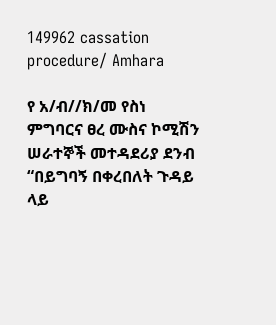149962 cassation procedure/ Amhara

የ አ/ብ//ክ/መ የስነ ምግባርና ፀረ ሙስና ኮሚሽን ሠራተኞች መተዳደሪያ ደንብ “በይግባኝ በቀረበለት ጉዳይ ላይ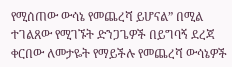የሚሰጠው ውሳኔ የመጨረሻ ይሆናል” በሚል ተገልጸው የሚገኙት ድንጋጌዎች በይግባኝ ደረጃ ቀርበው ለመታዬት የማይችሉ የመጨረሻ ውሳኔዎች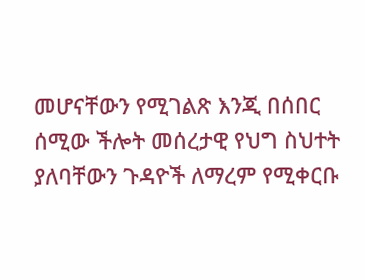መሆናቸውን የሚገልጽ እንጂ በሰበር ሰሚው ችሎት መሰረታዊ የህግ ስህተት ያለባቸውን ጉዳዮች ለማረም የሚቀርቡ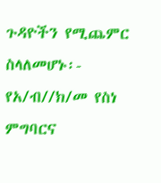ጉዳዮችን የሚጨምር ስላለመሆኑ፡- የአ/ብ//ክ/መ የስነ ምግባርና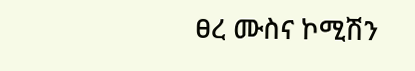ፀረ ሙስና ኮሚሽን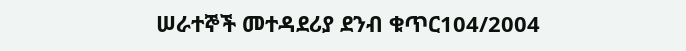ሠራተኞች መተዳደሪያ ደንብ ቁጥር104/2004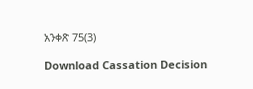አንቀጽ 75(3)

Download Cassation Decision